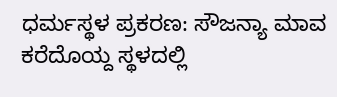ಧರ್ಮಸ್ಥಳ ಪ್ರಕರಣ: ಸೌಜನ್ಯಾ ಮಾವ ಕರೆದೊಯ್ದ ಸ್ಥಳದಲ್ಲಿ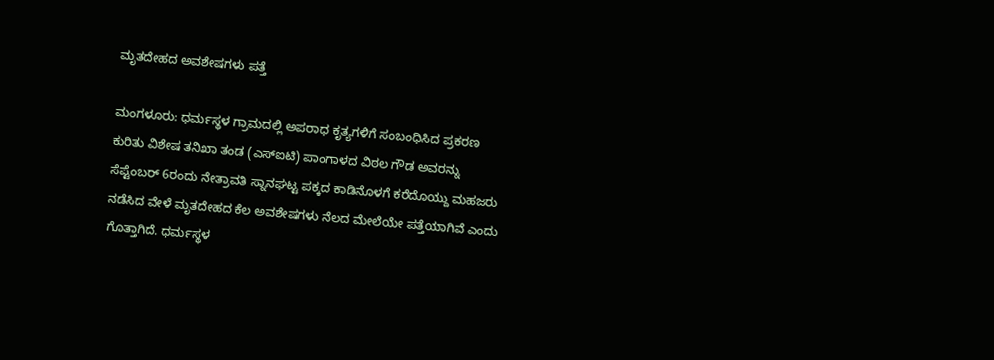ಮೃತದೇಹದ ಅವಶೇಷಗಳು ಪತ್ತೆ

ಮಂಗಳೂರು: ಧರ್ಮಸ್ಥಳ ಗ್ರಾಮದಲ್ಲಿ ಅಪರಾಧ ಕೃತ್ಯಗಳಿಗೆ ಸಂಬಂಧಿಸಿದ ಪ್ರಕರಣ ಕುರಿತು ವಿಶೇಷ ತನಿಖಾ ತಂಡ (ಎಸ್‌ಐಟಿ) ಪಾಂಗಾಳದ ವಿಠಲ ಗೌಡ ಅವರನ್ನು ಸೆಪ್ಟೆಂಬರ್‌ 6ರಂದು ನೇತ್ರಾವತಿ ಸ್ನಾನಘಟ್ಟ ಪಕ್ಕದ ಕಾಡಿನೊಳಗೆ ಕರೆದೊಯ್ದು ಮಹಜರು ನಡೆಸಿದ ವೇಳೆ ಮೃತದೇಹದ ಕೆಲ ಅವಶೇಷಗಳು ನೆಲದ ಮೇಲೆಯೇ ಪತ್ತೆಯಾಗಿವೆ ಎಂದು ಗೊತ್ತಾಗಿದೆ. ಧರ್ಮಸ್ಥಳ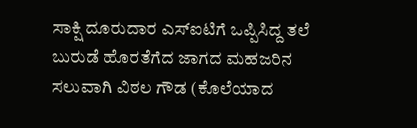ಸಾಕ್ಷಿ ದೂರುದಾರ ಎಸ್‌ಐಟಿಗೆ ಒಪ್ಪಿಸಿದ್ದ ತಲೆ ಬುರುಡೆ ಹೊರತೆಗೆದ ಜಾಗದ ಮಹಜರಿನ ಸಲುವಾಗಿ ವಿಠಲ ಗೌಡ (ಕೊಲೆಯಾದ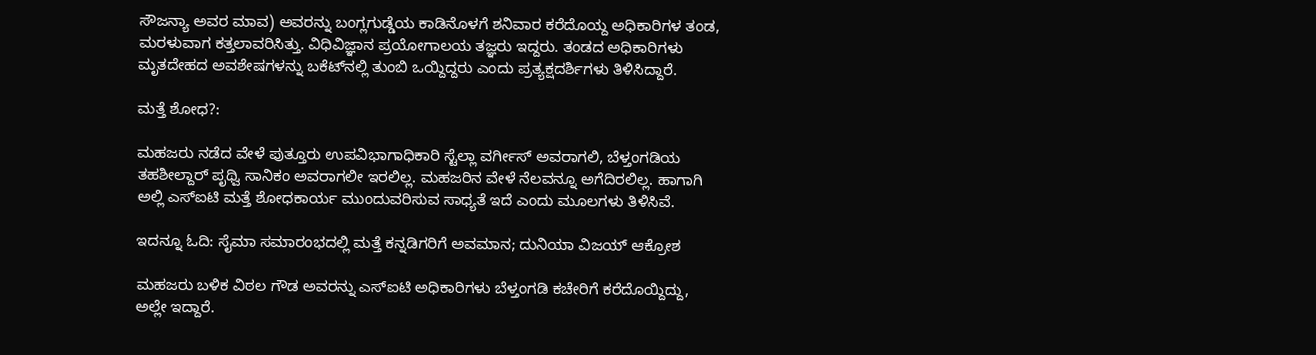ಸೌಜನ್ಯಾ ಅವರ ಮಾವ) ಅವರನ್ನು ಬಂಗ್ಲಗುಡ್ಡೆಯ ಕಾಡಿನೊಳಗೆ ಶನಿವಾರ ಕರೆದೊಯ್ದ ಅಧಿಕಾರಿಗಳ ತಂಡ, ಮರಳುವಾಗ ಕತ್ತಲಾವರಿಸಿತ್ತು. ವಿಧಿವಿಜ್ಞಾನ ಪ್ರಯೋಗಾಲಯ ತಜ್ಞರು ಇದ್ದರು. ತಂಡದ ಅಧಿಕಾರಿಗಳು ಮೃತದೇಹದ ಅವಶೇಷಗಳನ್ನು ಬಕೆಟ್‌ನಲ್ಲಿ ತುಂಬಿ ಒಯ್ದಿದ್ದರು ಎಂದು ಪ್ರತ್ಯಕ್ಷದರ್ಶಿಗಳು ತಿಳಿಸಿದ್ದಾರೆ.

ಮತ್ತೆ ಶೋಧ?:

ಮಹಜರು ನಡೆದ ವೇಳೆ ಪುತ್ತೂರು ಉಪವಿಭಾಗಾಧಿಕಾರಿ ಸ್ಟೆಲ್ಲಾ ವರ್ಗೀಸ್‌ ಅವರಾಗಲಿ, ಬೆಳ್ತಂಗಡಿಯ ತಹಶೀಲ್ದಾರ್ ಪೃಥ್ವಿ ಸಾನಿಕಂ ಅವರಾಗಲೀ ಇರಲಿಲ್ಲ. ಮಹಜರಿನ ವೇಳೆ ನೆಲವನ್ನೂ ಅಗೆದಿರಲಿಲ್ಲ. ಹಾಗಾಗಿ ಅಲ್ಲಿ ಎಸ್‌ಐಟಿ ಮತ್ತೆ ಶೋಧಕಾರ್ಯ ಮುಂದುವರಿಸುವ ಸಾಧ್ಯತೆ ಇದೆ ಎಂದು ಮೂಲಗಳು ತಿಳಿಸಿವೆ.

ಇದನ್ನೂ ಓದಿ: ಸೈಮಾ ಸಮಾರಂಭದಲ್ಲಿ ಮತ್ತೆ ಕನ್ನಡಿಗರಿಗೆ ಅವಮಾನ; ದುನಿಯಾ ವಿಜಯ್‌ ಆಕ್ರೋಶ

ಮಹಜರು ಬಳಿಕ ವಿಠಲ ಗೌಡ ಅವರನ್ನು ಎಸ್‌ಐಟಿ ಅಧಿಕಾರಿಗಳು ಬೆಳ್ತಂಗಡಿ ಕಚೇರಿಗೆ ಕರೆದೊಯ್ದಿದ್ದು, ಅಲ್ಲೇ ಇದ್ದಾರೆ.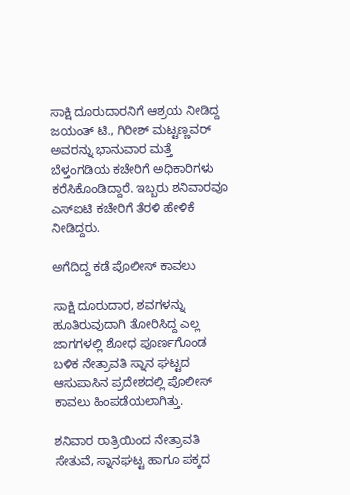ಸಾಕ್ಷಿ ದೂರುದಾರನಿಗೆ ಆಶ್ರಯ ನೀಡಿದ್ದ ಜಯಂತ್ ಟಿ., ಗಿರೀಶ್‌ ಮಟ್ಟಣ್ಣವರ್‌ ಅವರನ್ನು ಭಾನುವಾರ ಮತ್ತೆ ಬೆಳ್ತಂಗಡಿಯ ಕಚೇರಿಗೆ ಅಧಿಕಾರಿಗಳು ಕರೆಸಿಕೊಂಡಿದ್ದಾರೆ. ಇಬ್ಬರು ಶನಿವಾರವೂ ಎಸ್‌ಐಟಿ ಕಚೇರಿಗೆ ತೆರಳಿ ಹೇಳಿಕೆ ನೀಡಿದ್ದರು.

ಅಗೆದಿದ್ದ ಕಡೆ ಪೊಲೀಸ್‌ ಕಾವಲು

ಸಾಕ್ಷಿ ದೂರುದಾರ, ಶವಗಳನ್ನು ಹೂತಿರುವುದಾಗಿ ತೋರಿಸಿದ್ದ ಎಲ್ಲ ಜಾಗಗಳಲ್ಲಿ ಶೋಧ ಪೂರ್ಣಗೊಂಡ ಬಳಿಕ ನೇತ್ರಾವತಿ ಸ್ನಾನ ಘಟ್ಟದ ಆಸುಪಾಸಿನ ಪ್ರದೇಶದಲ್ಲಿ ಪೊಲೀಸ್ ಕಾವಲು ಹಿಂಪಡೆಯಲಾಗಿತ್ತು.

ಶನಿವಾರ ರಾತ್ರಿಯಿಂದ ನೇತ್ರಾವತಿ ಸೇತುವೆ, ಸ್ನಾನಘಟ್ಟ ಹಾಗೂ ಪಕ್ಕದ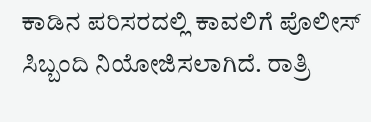ಕಾಡಿನ ಪರಿಸರದಲ್ಲಿ ಕಾವಲಿಗೆ ಪೊಲೀಸ್‌ ಸಿಬ್ಬಂದಿ ನಿಯೋಜಿಸಲಾಗಿದೆ. ರಾತ್ರಿ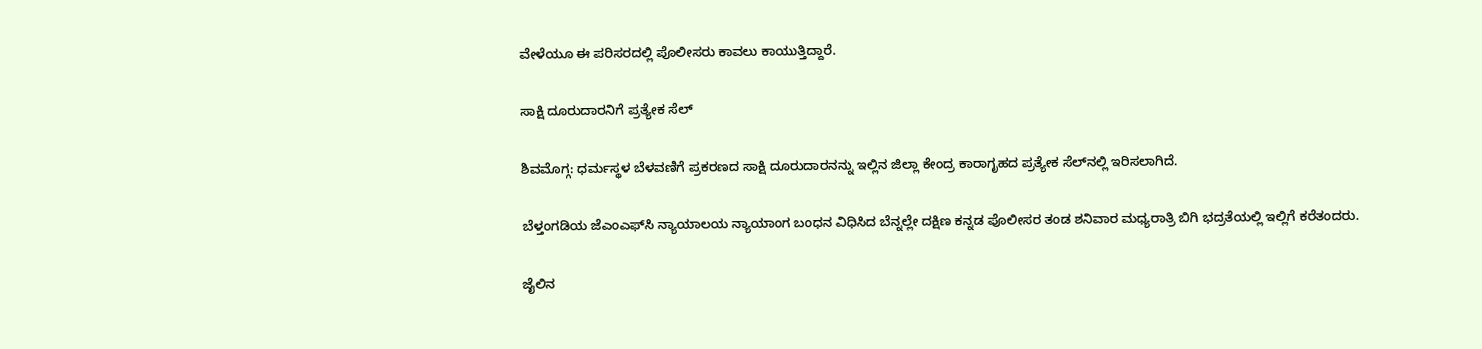ವೇಳೆಯೂ ಈ ಪರಿಸರದಲ್ಲಿ ಪೊಲೀಸರು ಕಾವಲು ಕಾಯುತ್ತಿದ್ದಾರೆ.

ಸಾಕ್ಷಿ ದೂರುದಾರನಿಗೆ ಪ್ರತ್ಯೇಕ ಸೆಲ್‌

ಶಿವಮೊಗ್ಗ: ಧರ್ಮಸ್ಥಳ ಬೆಳವಣಿಗೆ ಪ್ರಕರಣದ ಸಾಕ್ಷಿ ದೂರುದಾರನನ್ನು ಇಲ್ಲಿನ ಜಿಲ್ಲಾ ಕೇಂದ್ರ ಕಾರಾಗೃಹದ ಪ್ರತ್ಯೇಕ ಸೆಲ್‌ನಲ್ಲಿ ಇರಿಸಲಾಗಿದೆ.

ಬೆಳ್ತಂಗಡಿಯ ಜೆಎಂಎಫ್‌ಸಿ ನ್ಯಾಯಾಲಯ ನ್ಯಾಯಾಂಗ ಬಂಧನ ವಿಧಿಸಿದ ಬೆನ್ನಲ್ಲೇ ದಕ್ಷಿಣ ಕನ್ನಡ ಪೊಲೀಸರ ತಂಡ ಶನಿವಾರ ಮಧ್ಯರಾತ್ರಿ ಬಿಗಿ ಭದ್ರತೆಯಲ್ಲಿ ಇಲ್ಲಿಗೆ ಕರೆತಂದರು.

ಜೈಲಿನ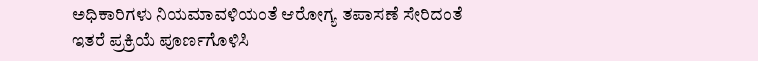ಅಧಿಕಾರಿಗಳು ನಿಯಮಾವಳಿಯಂತೆ ಆರೋಗ್ಯ ತಪಾಸಣೆ ಸೇರಿದಂತೆ ಇತರೆ ಪ್ರಕ್ರಿಯೆ ಪೂರ್ಣಗೊಳಿಸಿ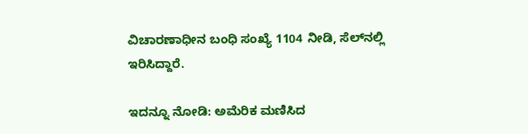ವಿಚಾರಣಾಧೀನ ಬಂಧಿ ಸಂಖ್ಯೆ 1104 ನೀಡಿ, ಸೆಲ್‌ನಲ್ಲಿ ಇರಿಸಿದ್ದಾರೆ.

ಇದನ್ನೂ ನೋಡಿ: ಅಮೆರಿಕ ಮಣಿಸಿದ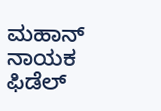ಮಹಾನ್‌ ನಾಯಕ ಫಿಡೆಲ್‌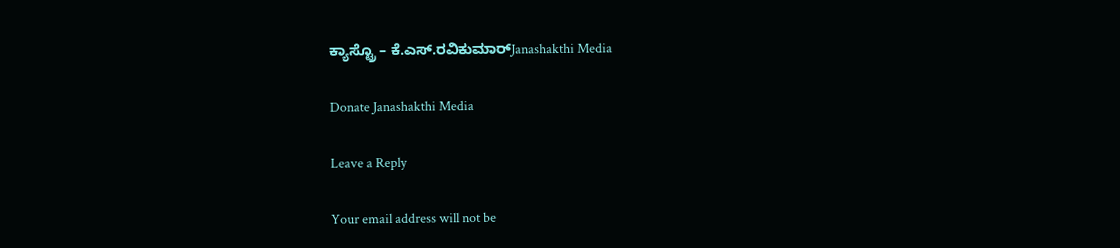ಕ್ಯಾಸ್ಟ್ರೊ – ಕೆ.ಎಸ್.ರವಿಕುಮಾರ್Janashakthi Media

Donate Janashakthi Media

Leave a Reply

Your email address will not be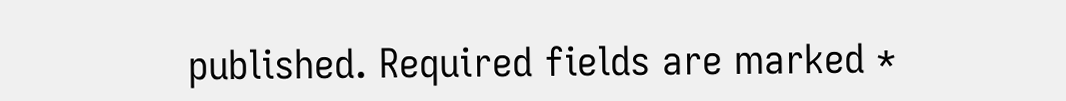published. Required fields are marked *